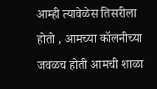आम्ही त्यावेळेस तिसरीला होतो , आमच्या कॉलनीच्या जवळच होती आमची शाळा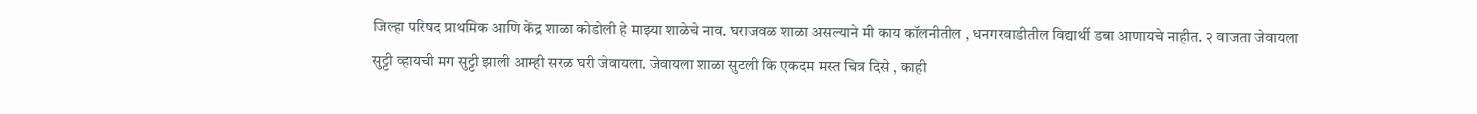जिल्हा परिषद प्राथमिक आणि केंद्र शाळा कोडोली हे माझ्या शाळेचे नाव. घराजवळ शाळा असल्याने मी काय कॉलनीतील , धनगरवाडीतील विद्यार्थी डबा आणायचे नाहीत. २ वाजता जेवायला सुट्टी व्हायची मग सुट्टी झाली आम्ही सरळ घरी जेवायला. जेवायला शाळा सुटली कि एकदम मस्त चित्र दिसे , काही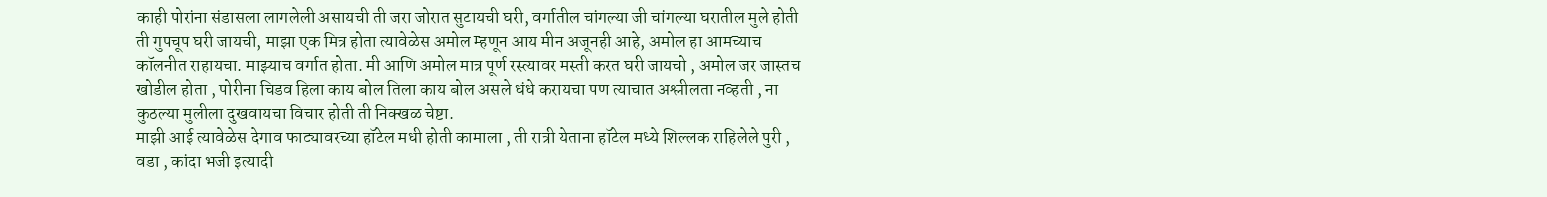काही पोरांना संडासला लागलेली असायची ती जरा जोरात सुटायची घरी, वर्गातील चांगल्या जी चांगल्या घरातील मुले होती ती गुपचूप घरी जायची, माझा एक मित्र होता त्यावेळेस अमोल म्हणून आय मीन अजूनही आहे, अमोल हा आमच्याच कॉलनीत राहायचा. माझ्याच वर्गात होता. मी आणि अमोल मात्र पूर्ण रस्त्यावर मस्ती करत घरी जायचो , अमोल जर जास्तच खोडील होता , पोरीना चिडव हिला काय बोल तिला काय बोल असले धंधे करायचा पण त्याचात अश्लीलता नव्हती , ना कुठल्या मुलीला दुखवायचा विचार होती ती निक्खळ चेष्टा.
माझी आई त्यावेळेस देगाव फाट्यावरच्या हॉटेल मधी होती कामाला , ती रात्री येताना हॉटेल मध्ये शिल्लक राहिलेले पुरी , वडा , कांदा भजी इत्यादी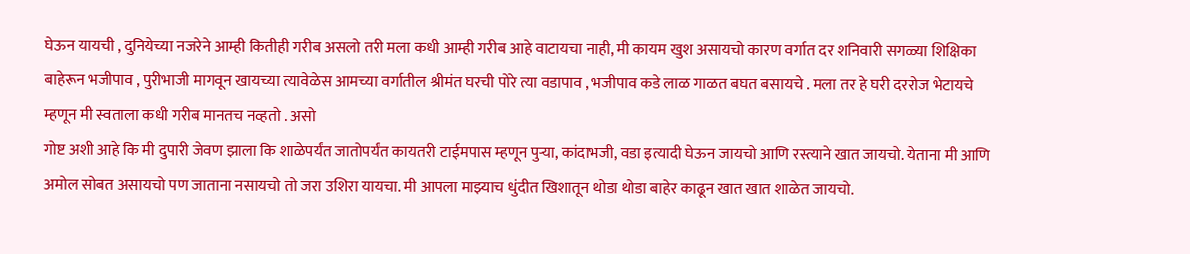घेऊन यायची , दुनियेच्या नजरेने आम्ही कितीही गरीब असलो तरी मला कधी आम्ही गरीब आहे वाटायचा नाही, मी कायम खुश असायचो कारण वर्गात दर शनिवारी सगळ्या शिक्षिका बाहेरून भजीपाव , पुरीभाजी मागवून खायच्या त्यावेळेस आमच्या वर्गातील श्रीमंत घरची पोरे त्या वडापाव , भजीपाव कडे लाळ गाळत बघत बसायचे . मला तर हे घरी दररोज भेटायचे म्हणून मी स्वताला कधी गरीब मानतच नव्हतो . असो
गोष्ट अशी आहे कि मी दुपारी जेवण झाला कि शाळेपर्यंत जातोपर्यंत कायतरी टाईमपास म्हणून पुऱ्या, कांदाभजी, वडा इत्यादी घेऊन जायचो आणि रस्त्याने खात जायचो. येताना मी आणि अमोल सोबत असायचो पण जाताना नसायचो तो जरा उशिरा यायचा. मी आपला माझ्याच धुंदीत खिशातून थोडा थोडा बाहेर काढून खात खात शाळेत जायचो.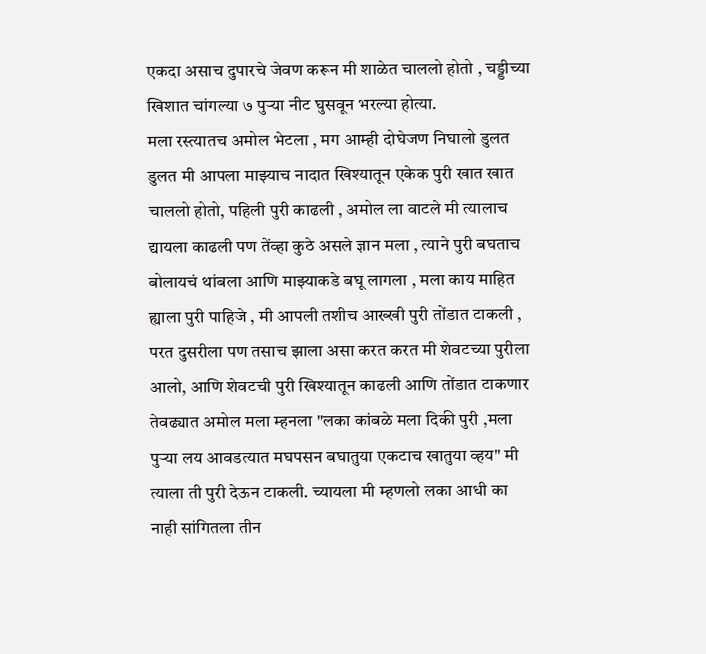एकदा असाच दुपारचे जेवण करून मी शाळेत चाललो होतो , चड्डीच्या खिशात चांगल्या ७ पुऱ्या नीट घुसवून भरल्या होत्या.
मला रस्त्यातच अमोल भेटला , मग आम्ही दोघेजण निघालो डुलत डुलत मी आपला माझ्याच नादात खिश्यातून एकेक पुरी खात खात चाललो होतो, पहिली पुरी काढली , अमोल ला वाटले मी त्यालाच द्यायला काढली पण तेंव्हा कुठे असले ज्ञान मला , त्याने पुरी बघताच बोलायचं थांबला आणि माझ्याकडे बघू लागला , मला काय माहित ह्याला पुरी पाहिजे , मी आपली तशीच आख्खी पुरी तोंडात टाकली , परत दुसरीला पण तसाच झाला असा करत करत मी शेवटच्या पुरीला आलो, आणि शेवटची पुरी खिश्यातून काढली आणि तोंडात टाकणार तेवढ्यात अमोल मला म्हनला "लका कांबळे मला दिकी पुरी ,मला पुऱ्या लय आवडत्यात मघपसन बघातुया एकटाच खातुया व्हय" मी त्याला ती पुरी देऊन टाकली. च्यायला मी म्हणलो लका आधी का नाही सांगितला तीन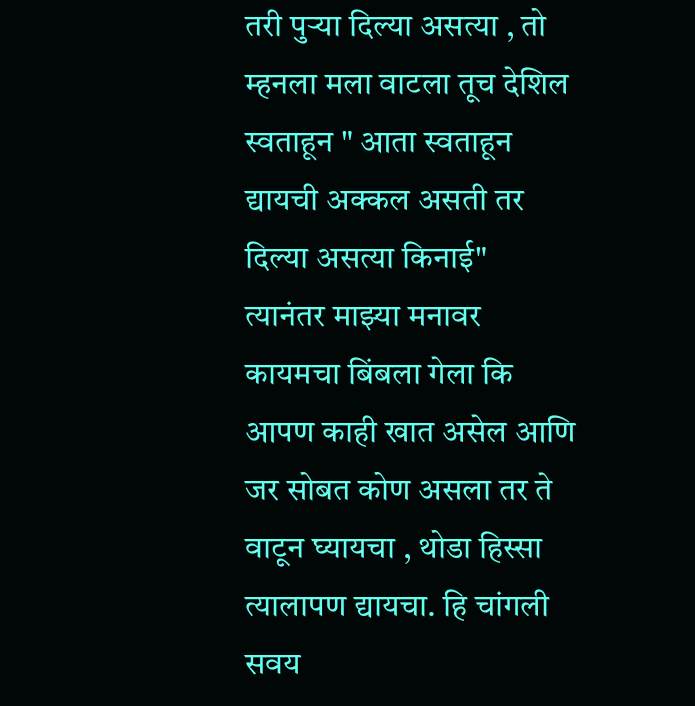तरी पुऱ्या दिल्या असत्या , तो म्हनला मला वाटला तूच देशिल स्वताहून " आता स्वताहून द्यायची अक्कल असती तर दिल्या असत्या किनाई"
त्यानंतर माझ्या मनावर कायमचा बिंबला गेला कि आपण काही खात असेल आणि जर सोबत कोण असला तर ते वाटून घ्यायचा , थोडा हिस्सा त्यालापण द्यायचा. हि चांगली सवय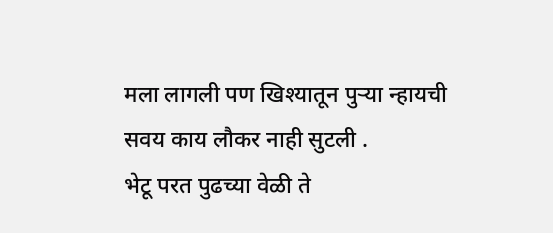मला लागली पण खिश्यातून पुऱ्या न्हायची सवय काय लौकर नाही सुटली .
भेटू परत पुढच्या वेळी ते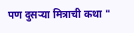पण दुसऱ्या मित्राची कथा "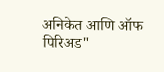अनिकेत आणि ऑफ पिरिअड"